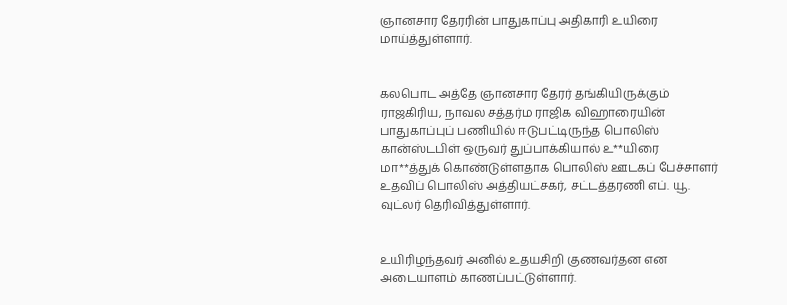ஞானசார தேரரின் பாதுகாப்பு அதிகாரி உயிரை மாய்த்துள்ளார்.


கலபொட அத்தே ஞானசார தேரர் தங்கியிருக்கும் ராஜகிரிய, நாவல சத்தர்ம ராஜிக விஹாரையின் பாதுகாப்புப் பணியில் ஈடுபட்டிருந்த பொலிஸ் கான்ஸ்டபிள் ஒருவர் துப்பாக்கியால் உ**யிரை மா**த்துக் கொண்டுள்ளதாக பொலிஸ் ஊடகப் பேச்சாளர் உதவிப் பொலிஸ் அத்தியட்சகர், சட்டத்தரணி எப். யூ. வுட்லர் தெரிவித்துள்ளார்.


உயிரிழந்தவர் அனில் உதயசிறி குணவர்தன என அடையாளம் காணப்பட்டுள்ளார்.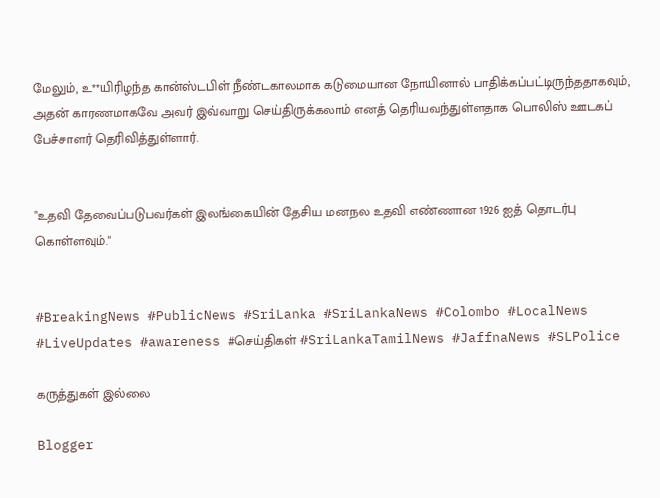மேலும், உ**யிரிழந்த கான்ஸ்டபிள் நீண்டகாலமாக கடுமையான நோயினால் பாதிக்கப்பட்டிருந்ததாகவும், அதன் காரணமாகவே அவர் இவ்வாறு செய்திருக்கலாம் எனத் தெரியவந்துள்ளதாக பொலிஸ் ஊடகப் பேச்சாளர் தெரிவித்துள்ளார்.


"உதவி தேவைப்படுபவர்கள் இலங்கையின் தேசிய மனநல உதவி எண்ணான 1926 ஐத் தொடர்பு கொள்ளவும்."


#BreakingNews #PublicNews #SriLanka #SriLankaNews #Colombo #LocalNews #LiveUpdates #awareness #செய்திகள் #SriLankaTamilNews #JaffnaNews #SLPolice

கருத்துகள் இல்லை

Blogger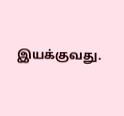இயக்குவது.